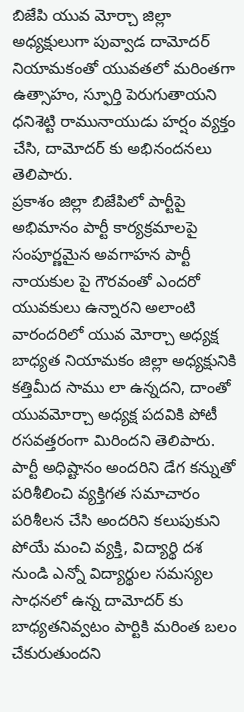బిజేపి యువ మోర్చా జిల్లా అధ్యక్షులుగా పువ్వాడ దామోదర్ నియామకంతో యువతలో మరింతగా ఉత్సాహం, స్ఫూర్తి పెరుగుతాయని ధనిశెట్టి రామునాయుడు హర్షం వ్యక్తం చేసి, దామోదర్ కు అభినందనలు తెలిపారు.
ప్రకాశం జిల్లా బిజేపిలో పార్టీపై అభిమానం పార్టీ కార్యక్రమాలపై సంపూర్ణమైన అవగాహన పార్టీ నాయకుల పై గౌరవంతో ఎందరో యువకులు ఉన్నారని అలాంటి వారందరిలో యువ మోర్చా అధ్యక్ష బాధ్యత నియామకం జిల్లా అధ్యక్షునికి కత్తిమీద సాము లా ఉన్నదని, దాంతో యువమోర్చా అధ్యక్ష పదవికి పోటీ రసవత్తరంగా మిరిందని తెలిపారు. పార్టీ అధిష్టానం అందరిని డేగ కన్నుతో పరిశీలించి వ్యక్తిగత సమాచారం పరిశీలన చేసి అందరిని కలుపుకుని పోయే మంచి వ్యక్తి, విద్యార్థి దశ నుండి ఎన్నో విద్యార్థుల సమస్యల సాధనలో ఉన్న దామోదర్ కు బాధ్యతనివ్వటం పార్టికి మరింత బలం చేకురుతుందని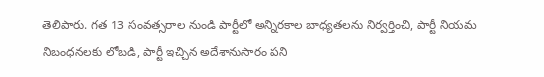తెలిపారు. గత 13 సంవత్సరాల నుండి పార్టీలో అన్నిరకాల బాధ్యతలను నిర్వర్తించి, పార్టీ నియమ నిబంధనలకు లోబడి, పార్టీ ఇచ్చిన అదేశానుసారం పని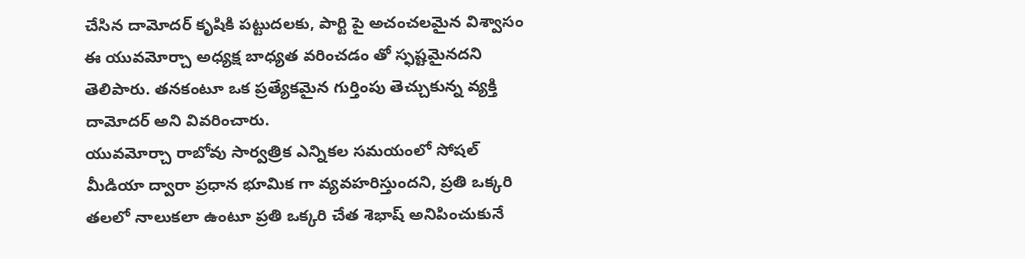చేసిన దామోదర్ కృషికి పట్టుదలకు, పార్టి పై అచంచలమైన విశ్వాసం ఈ యువమోర్చా అధ్యక్ష బాధ్యత వరించడం తో స్ఫష్టమైనదని తెలిపారు. తనకంటూ ఒక ప్రత్యేకమైన గుర్తింపు తెచ్చుకున్న వ్యక్తి దామోదర్ అని వివరించారు.
యువమోర్చా రాబోవు సార్వత్రిక ఎన్నికల సమయంలో సోషల్ మీడియా ద్వారా ప్రధాన భూమిక గా వ్యవహరిస్తుందని, ప్రతి ఒక్కరి తలలో నాలుకలా ఉంటూ ప్రతి ఒక్కరి చేత శెభాష్ అనిపించుకునే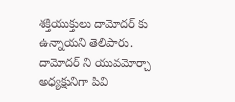శక్తియుక్తులు దామోదర్ కు ఉన్నాయని తెలిపారు. దామోదర్ ని యువమోర్చా అధ్యక్షునిగా పివి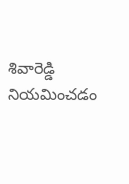శివారెడ్డి నియమించడం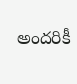అందరికీ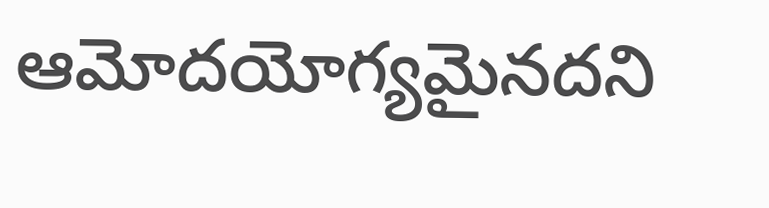ఆమోదయోగ్యమైనదని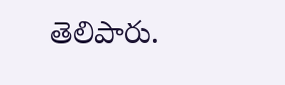తెలిపారు.